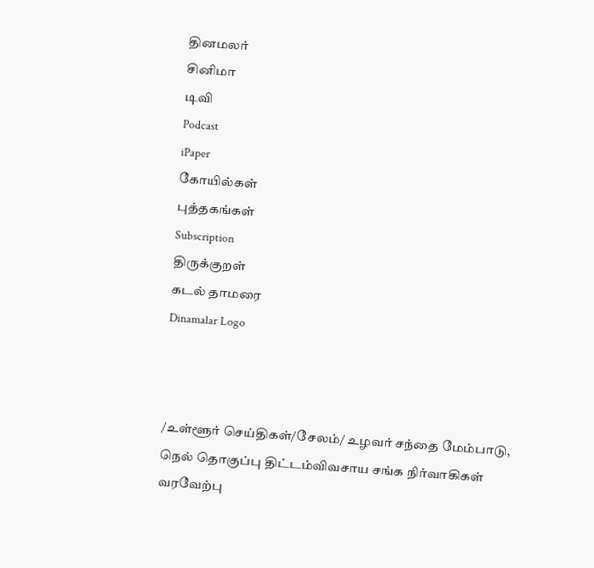தினமலர்
சினிமா
டிவி
Podcast
iPaper
கோயில்கள்
புத்தகங்கள்
Subscription
திருக்குறள்
கடல் தாமரை
Dinamalar Logo



/உள்ளூர் செய்திகள்/சேலம்/ உழவர் சந்தை மேம்பாடு, நெல் தொகுப்பு திட்டம்விவசாய சங்க நிர்வாகிகள் வரவேற்பு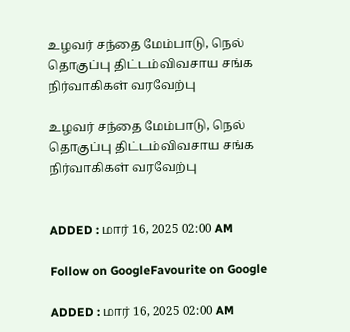உழவர் சந்தை மேம்பாடு, நெல் தொகுப்பு திட்டம்விவசாய சங்க நிர்வாகிகள் வரவேற்பு

உழவர் சந்தை மேம்பாடு, நெல் தொகுப்பு திட்டம்விவசாய சங்க நிர்வாகிகள் வரவேற்பு


ADDED : மார் 16, 2025 02:00 AM

Follow on GoogleFavourite on Google

ADDED : மார் 16, 2025 02:00 AM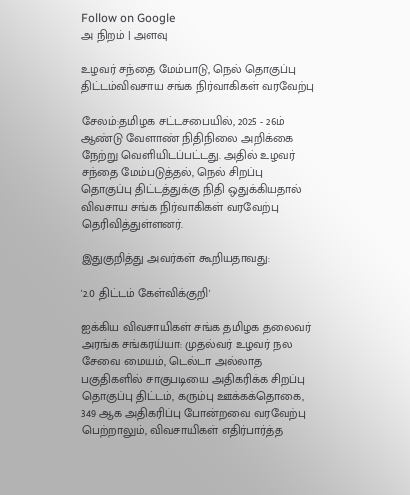Follow on Google
அ நிறம் | அளவு

உழவர் சந்தை மேம்பாடு, நெல் தொகுப்பு திட்டம்விவசாய சங்க நிர்வாகிகள் வரவேற்பு

சேலம்:தமிழக சட்டசபையில், 2025 - 26ம் ஆண்டு வேளாண் நிதிநிலை அறிக்கை நேற்று வெளியிடப்பட்டது. அதில் உழவர் சந்தை மேம்படுத்தல், நெல் சிறப்பு தொகுப்பு திட்டத்துக்கு நிதி ஒதுக்கியதால் விவசாய சங்க நிர்வாகிகள் வரவேற்பு தெரிவித்துள்ளனர்.

இதுகுறித்து அவர்கள் கூறியதாவது:

'2.0 திட்டம் கேள்விக்குறி'

ஐக்கிய விவசாயிகள் சங்க தமிழக தலைவர் அரங்க சங்கரய்யா: முதல்வர் உழவர் நல சேவை மையம், டெல்டா அல்லாத பகுதிகளில் சாகுபடியை அதிகரிக்க சிறப்பு தொகுப்பு திட்டம், கரும்பு ஊக்கக்தொகை, 349 ஆக அதிகரிப்பு போன்றவை வரவேற்பு பெற்றாலும், விவசாயிகள் எதிர்பார்த்த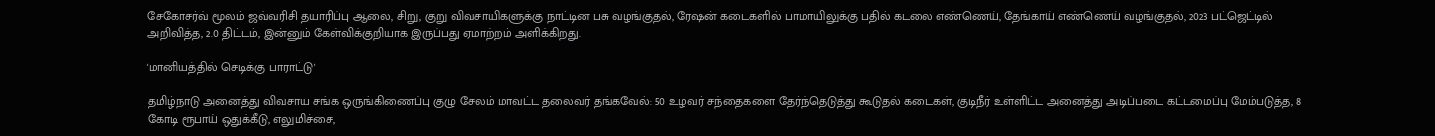சேகோசர்வ் மூலம் ஜவ்வரிசி தயாரிப்பு ஆலை, சிறு, குறு விவசாயிகளுக்கு நாட்டின பசு வழங்குதல், ரேஷன் கடைகளில் பாமாயிலுக்கு பதில் கடலை எண்ணெய், தேங்காய் எண்ணெய் வழங்குதல், 2023 பட்ஜெட்டில் அறிவித்த, 2.0 திட்டம், இன்னும் கேள்விக்குறியாக இருப்பது ஏமாற்றம் அளிக்கிறது.

'மானியத்தில் செடிக்கு பாராட்டு'

தமிழ்நாடு அனைத்து விவசாய சங்க ஒருங்கிணைப்பு குழு சேலம் மாவட்ட தலைவர் தங்கவேல்: 50 உழவர் சந்தைகளை தேர்ந்தெடுத்து கூடுதல் கடைகள், குடிநீர் உள்ளிட்ட அனைத்து அடிப்படை கட்டமைப்பு மேம்படுத்த, 8 கோடி ரூபாய் ஒதுக்கீடு, எலுமிச்சை,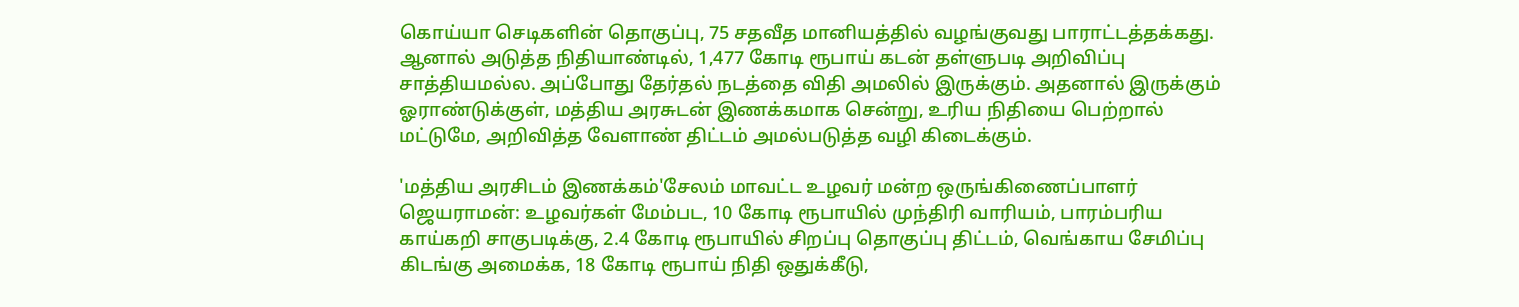கொய்யா செடிகளின் தொகுப்பு, 75 சதவீத மானியத்தில் வழங்குவது பாராட்டத்தக்கது. ஆனால் அடுத்த நிதியாண்டில், 1,477 கோடி ரூபாய் கடன் தள்ளுபடி அறிவிப்பு சாத்தியமல்ல. அப்போது தேர்தல் நடத்தை விதி அமலில் இருக்கும். அதனால் இருக்கும் ஓராண்டுக்குள், மத்திய அரசுடன் இணக்கமாக சென்று, உரிய நிதியை பெற்றால் மட்டுமே, அறிவித்த வேளாண் திட்டம் அமல்படுத்த வழி கிடைக்கும்.

'மத்திய அரசிடம் இணக்கம்'சேலம் மாவட்ட உழவர் மன்ற ஒருங்கிணைப்பாளர் ஜெயராமன்: உழவர்கள் மேம்பட, 10 கோடி ரூபாயில் முந்திரி வாரியம், பாரம்பரிய காய்கறி சாகுபடிக்கு, 2.4 கோடி ரூபாயில் சிறப்பு தொகுப்பு திட்டம், வெங்காய சேமிப்பு கிடங்கு அமைக்க, 18 கோடி ரூபாய் நிதி ஒதுக்கீடு,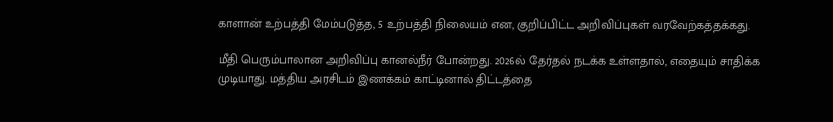காளான் உற்பத்தி மேம்படுத்த, 5 உற்பத்தி நிலையம் என, குறிப்பிட்ட அறிவிப்புகள் வரவேற்கத்தக்கது.

மீதி பெரும்பாலான அறிவிப்பு கானல்நீர் போன்றது. 2026ல் தேர்தல் நடக்க உள்ளதால், எதையும் சாதிக்க முடியாது. மத்திய அரசிடம் இணக்கம் காட்டினால் திட்டத்தை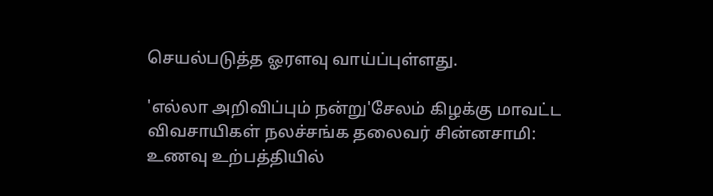செயல்படுத்த ஓரளவு வாய்ப்புள்ளது.

'எல்லா அறிவிப்பும் நன்று'சேலம் கிழக்கு மாவட்ட விவசாயிகள் நலச்சங்க தலைவர் சின்னசாமி: உணவு உற்பத்தியில்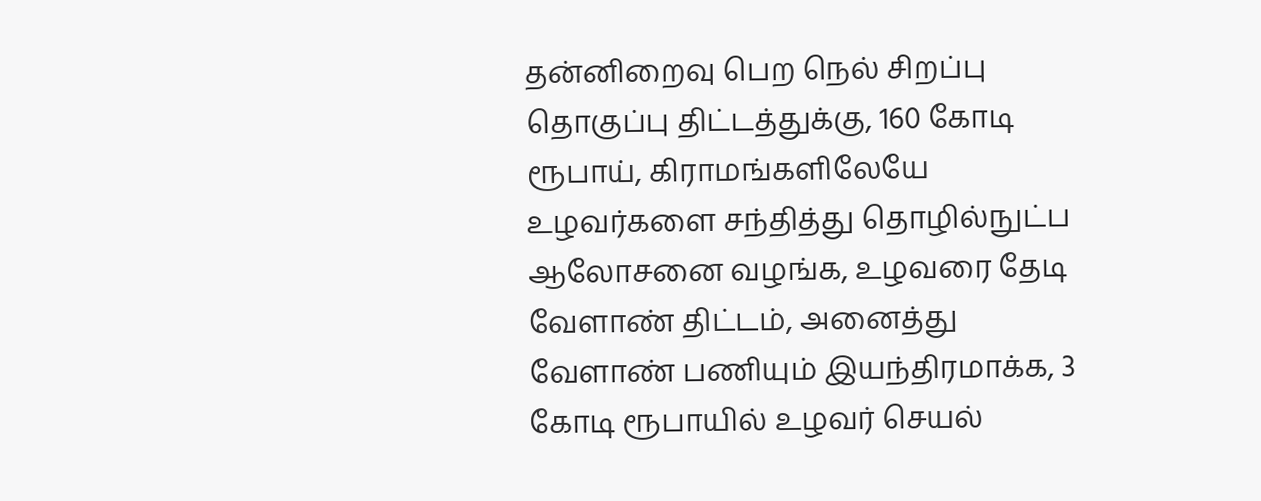தன்னிறைவு பெற நெல் சிறப்பு தொகுப்பு திட்டத்துக்கு, 160 கோடி ரூபாய், கிராமங்களிலேயே உழவர்களை சந்தித்து தொழில்நுட்ப ஆலோசனை வழங்க, உழவரை தேடி வேளாண் திட்டம், அனைத்து வேளாண் பணியும் இயந்திரமாக்க, 3 கோடி ரூபாயில் உழவர் செயல்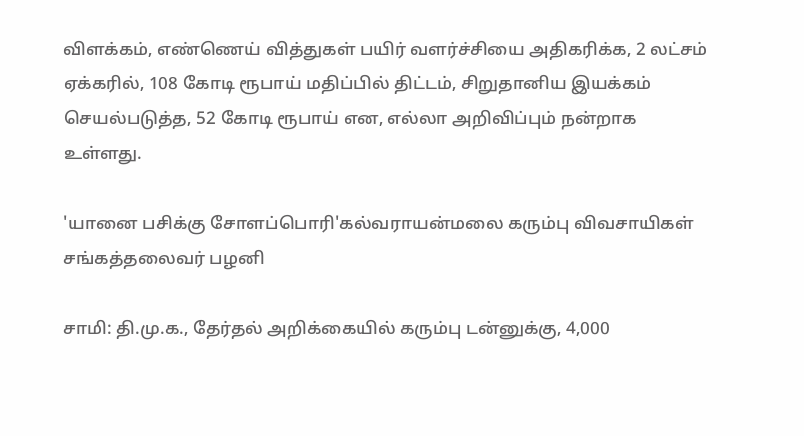விளக்கம், எண்ணெய் வித்துகள் பயிர் வளர்ச்சியை அதிகரிக்க, 2 லட்சம் ஏக்கரில், 108 கோடி ரூபாய் மதிப்பில் திட்டம், சிறுதானிய இயக்கம் செயல்படுத்த, 52 கோடி ரூபாய் என, எல்லா அறிவிப்பும் நன்றாக உள்ளது.

'யானை பசிக்கு சோளப்பொரி'கல்வராயன்மலை கரும்பு விவசாயிகள் சங்கத்தலைவர் பழனி

சாமி: தி.மு.க., தேர்தல் அறிக்கையில் கரும்பு டன்னுக்கு, 4,000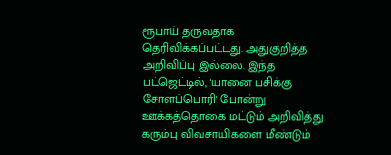ரூபாய் தருவதாக தெரிவிக்கப்பட்டது. அதுகுறித்த அறிவிப்பு இல்லை. இந்த பட்ஜெட்டில், 'யானை பசிக்கு சோளப்பொரி' போன்று ஊக்கத்தொகை மட்டும் அறிவித்து கரும்பு விவசாயிகளை மீண்டும்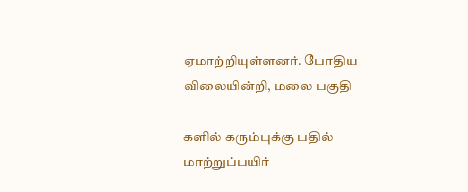ஏமாற்றியுள்ளனர். போதிய விலையின்றி, மலை பகுதி

களில் கரும்புக்கு பதில் மாற்றுப்பயிர்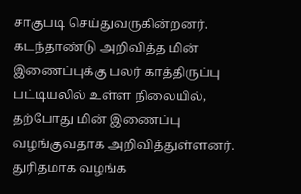சாகுபடி செய்துவருகின்றனர். கடந்தாண்டு அறிவித்த மின் இணைப்புக்கு பலர் காத்திருப்பு பட்டியலில் உள்ள நிலையில், தற்போது மின் இணைப்பு வழங்குவதாக அறிவித்துள்ளனர். துரிதமாக வழங்க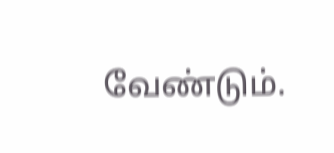வேண்டும்.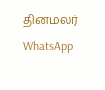தினமலர் WhatsApp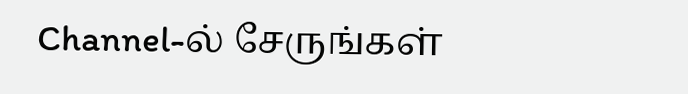Channel-ல் சேருங்கள்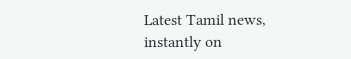Latest Tamil news, instantly on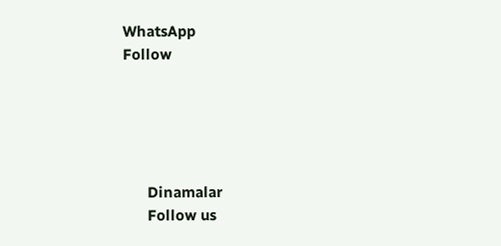WhatsApp
Follow





      Dinamalar
      Follow us